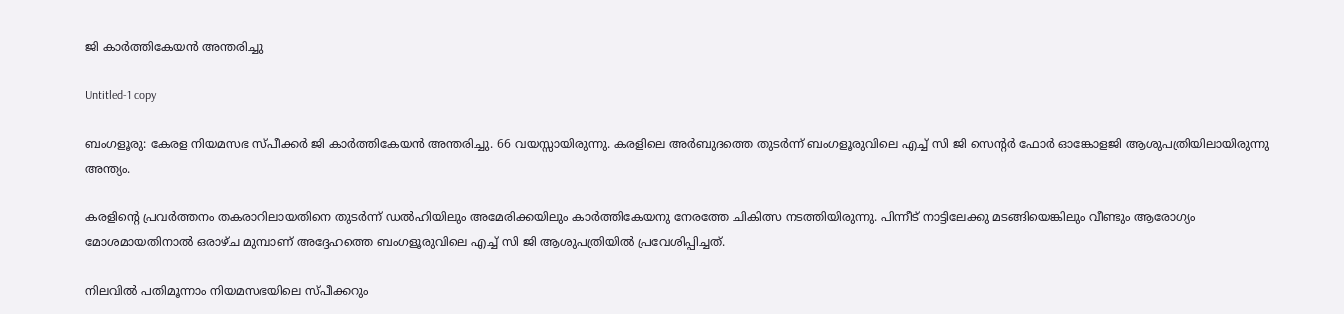ജി കാര്‍ത്തികേയന്‍ അന്തരിച്ചു

Untitled-1 copy

ബംഗളൂരു: കേരള നിയമസഭ സ്പീക്കര്‍ ജി കാര്‍ത്തികേയന്‍ അന്തരിച്ചു. 66 വയസ്സായിരുന്നു. കരളിലെ അര്‍ബുദത്തെ തുടര്‍ന്ന് ബംഗളൂരുവിലെ എച്ച് സി ജി സെന്റര്‍ ഫോര്‍ ഓങ്കോളജി ആശുപത്രിയിലായിരുന്നു അന്ത്യം.

കരളിന്റെ പ്രവര്‍ത്തനം തകരാറിലായതിനെ തുടര്‍ന്ന് ഡല്‍ഹിയിലും അമേരിക്കയിലും കാര്‍ത്തികേയനു നേരത്തേ ചികിത്സ നടത്തിയിരുന്നു. പിന്നീട് നാട്ടിലേക്കു മടങ്ങിയെങ്കിലും വീണ്ടും ആരോഗ്യം മോശമായതിനാല്‍ ഒരാഴ്ച മുമ്പാണ് അദ്ദേഹത്തെ ബംഗളൂരുവിലെ എച്ച് സി ജി ആശുപത്രിയില്‍ പ്രവേശിപ്പിച്ചത്.

നിലവില്‍ പതിമൂന്നാം നിയമസഭയിലെ സ്പീക്കറും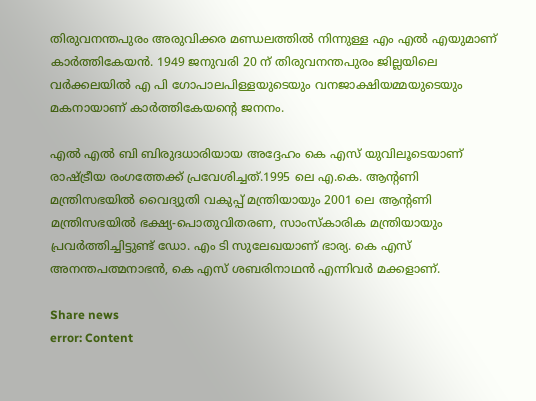തിരുവനന്തപുരം അരുവിക്കര മണ്ഡലത്തില്‍ നിന്നുള്ള എം എല്‍ എയുമാണ് കാര്‍ത്തികേയന്‍. 1949 ജനുവരി 20 ന് തിരുവനന്തപുരം ജില്ലയിലെ വര്‍ക്കലയില്‍ എ പി ഗോപാലപിള്ളയുടെയും വനജാക്ഷിയമ്മയുടെയും മകനായാണ് കാര്‍ത്തികേയന്റെ ജനനം.

എല്‍ എല്‍ ബി ബിരുദധാരിയായ അദ്ദേഹം കെ എസ് യുവിലൂടെയാണ് രാഷ്ട്രീയ രംഗത്തേക്ക് പ്രവേശിച്ചത്.1995 ലെ എ.കെ. ആന്റണി മന്ത്രിസഭയില്‍ വൈദ്യുതി വകുപ്പ് മന്ത്രിയായും 2001 ലെ ആന്റണി മന്ത്രിസഭയില്‍ ഭക്ഷ്യ-പൊതുവിതരണ, സാംസ്‌കാരിക മന്ത്രിയായും പ്രവര്‍ത്തിച്ചിട്ടുണ്ട് ഡോ. എം ടി സുലേഖയാണ് ഭാര്യ. കെ എസ് അനന്തപത്മനാഭന്‍, കെ എസ് ശബരിനാഥന്‍ എന്നിവര്‍ മക്കളാണ്.

Share news
error: Content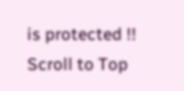is protected !!
Scroll to Top